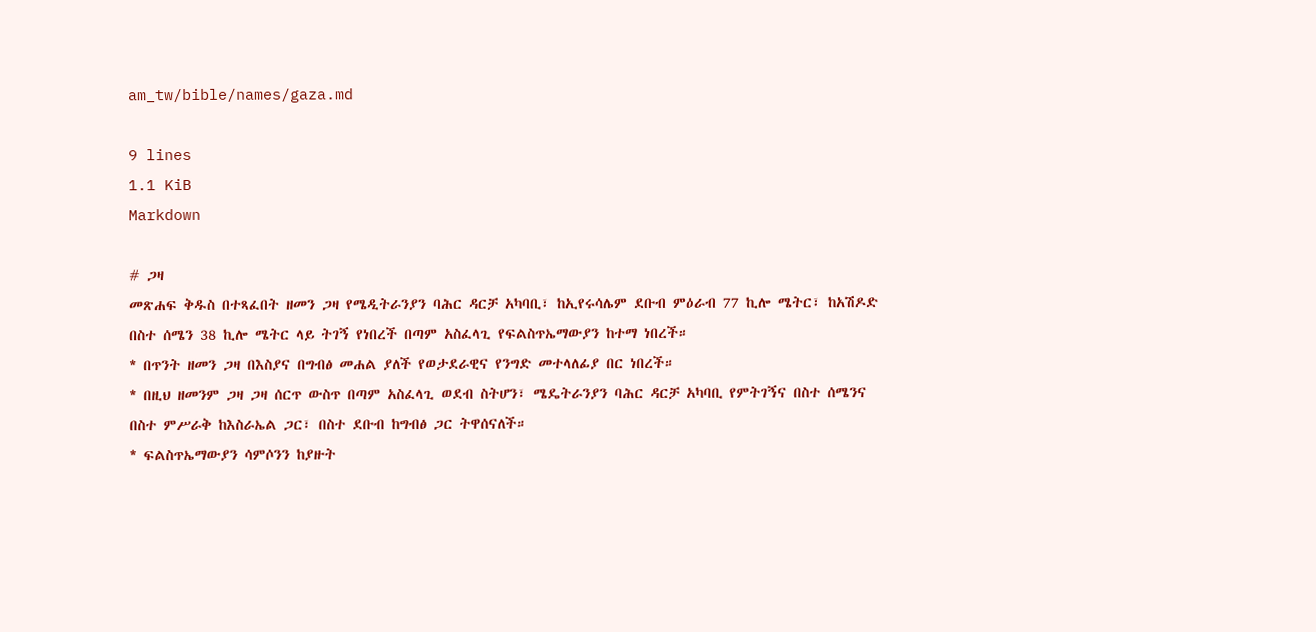am_tw/bible/names/gaza.md

9 lines
1.1 KiB
Markdown

# ጋዛ
መጽሐፍ ቅዱስ በተጻፈበት ዘመን ጋዛ የሜዲትራንያን ባሕር ዳርቻ አካባቢ፣ ከኢየሩሳሌም ደቡብ ምዕራብ 77 ኪሎ ሜትር፣ ከአሽዶድ በስተ ሰሜን 38 ኪሎ ሜትር ላይ ትገኝ የነበረች በጣም አስፈላጊ የፍልስጥኤማውያን ከተማ ነበረች።
* በጥንት ዘመን ጋዛ በእስያና በግብፅ መሐል ያለች የወታደራዊና የንግድ መተላለፊያ በር ነበረች።
* በዚህ ዘመንም ጋዛ ጋዛ ሰርጥ ውስጥ በጣም አስፈላጊ ወደብ ስትሆን፣ ሜዴትራንያን ባሕር ዳርቻ አካባቢ የምትገኝና በስተ ሰሜንና በስተ ምሥራቅ ከእስራኤል ጋር፣ በስተ ደቡብ ከግብፅ ጋር ትዋሰናለች።
* ፍልስጥኤማውያን ሳምሶንን ከያዙት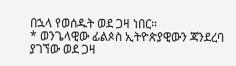በኋላ የወሰዱት ወደ ጋዛ ነበር።
* ወንጌላዊው ፊልጶስ ኢትዮጵያዊውን ጃንደረባ ያገኘው ወደ ጋዛ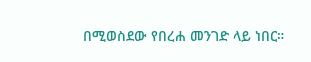በሚወስደው የበረሐ መንገድ ላይ ነበር።